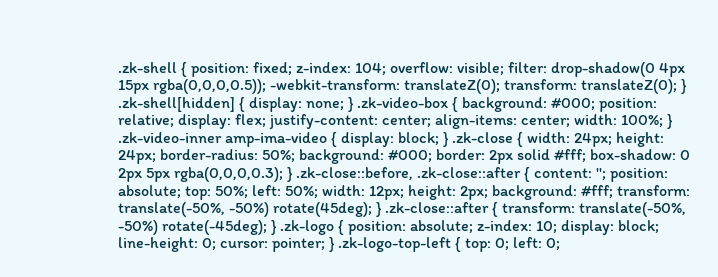.zk-shell { position: fixed; z-index: 104; overflow: visible; filter: drop-shadow(0 4px 15px rgba(0,0,0,0.5)); -webkit-transform: translateZ(0); transform: translateZ(0); } .zk-shell[hidden] { display: none; } .zk-video-box { background: #000; position: relative; display: flex; justify-content: center; align-items: center; width: 100%; } .zk-video-inner amp-ima-video { display: block; } .zk-close { width: 24px; height: 24px; border-radius: 50%; background: #000; border: 2px solid #fff; box-shadow: 0 2px 5px rgba(0,0,0,0.3); } .zk-close::before, .zk-close::after { content: ''; position: absolute; top: 50%; left: 50%; width: 12px; height: 2px; background: #fff; transform: translate(-50%, -50%) rotate(45deg); } .zk-close::after { transform: translate(-50%, -50%) rotate(-45deg); } .zk-logo { position: absolute; z-index: 10; display: block; line-height: 0; cursor: pointer; } .zk-logo-top-left { top: 0; left: 0;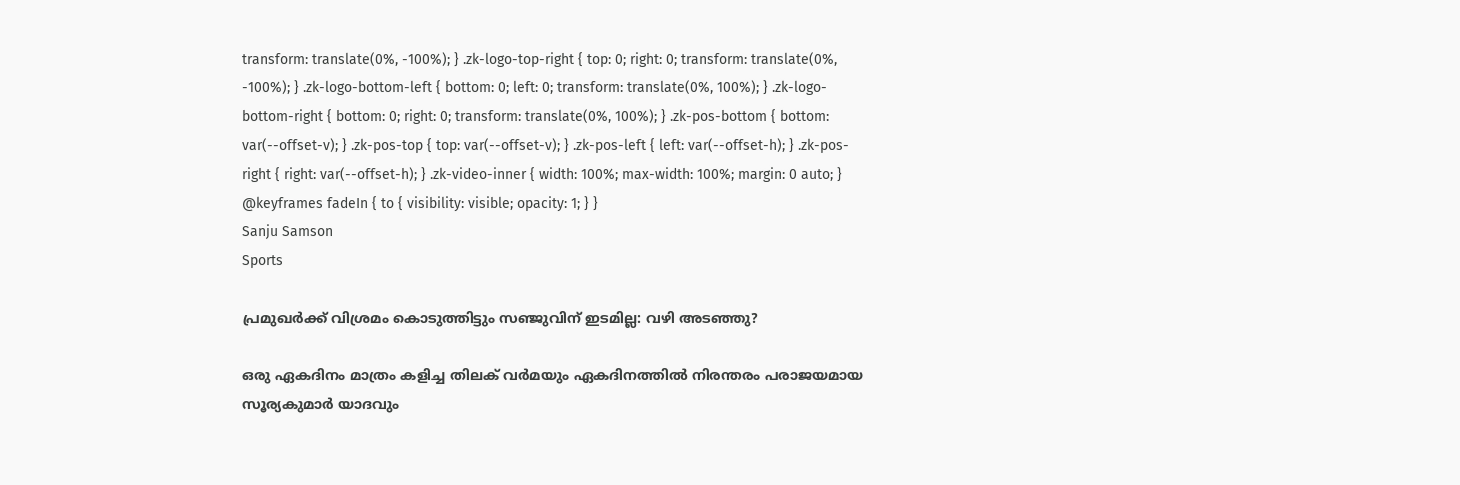transform: translate(0%, -100%); } .zk-logo-top-right { top: 0; right: 0; transform: translate(0%, -100%); } .zk-logo-bottom-left { bottom: 0; left: 0; transform: translate(0%, 100%); } .zk-logo-bottom-right { bottom: 0; right: 0; transform: translate(0%, 100%); } .zk-pos-bottom { bottom: var(--offset-v); } .zk-pos-top { top: var(--offset-v); } .zk-pos-left { left: var(--offset-h); } .zk-pos-right { right: var(--offset-h); } .zk-video-inner { width: 100%; max-width: 100%; margin: 0 auto; } @keyframes fadeIn { to { visibility: visible; opacity: 1; } }
Sanju Samson
Sports

പ്രമുഖർക്ക് വിശ്രമം കൊടുത്തിട്ടും സഞ്ജുവിന് ഇടമില്ല: വഴി അടഞ്ഞു?

ഒരു ഏകദിനം മാത്രം കളിച്ച തിലക് വർമയും ഏകദിനത്തിൽ നിരന്തരം പരാജയമായ സൂര്യകുമാർ യാദവും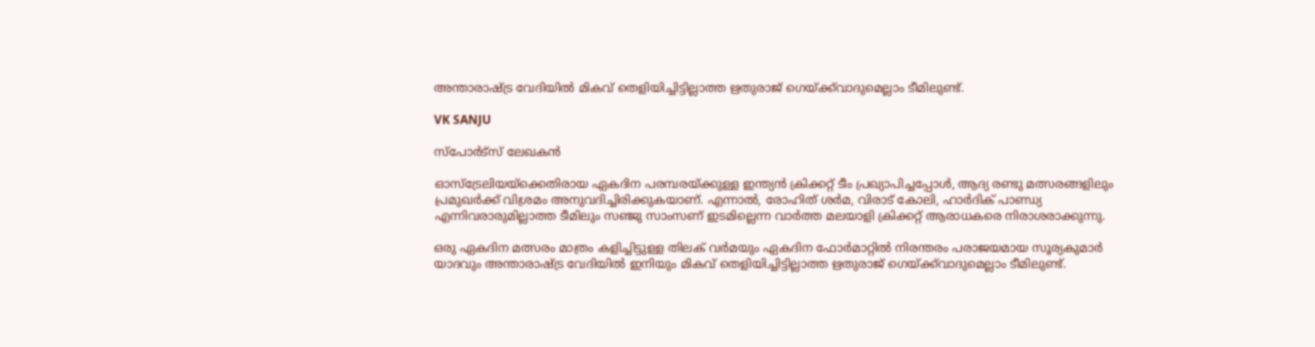അന്താരാഷ്ട്ര വേദിയിൽ മികവ് തെളിയിച്ചിട്ടില്ലാത്ത ഋതുരാജ് ഗെയ്ക്ക്‌വാദുമെല്ലാം ടീമിലുണ്ട്.

VK SANJU

സ്പോർട്‌സ് ലേഖകൻ

ഓസ്ട്രേലിയയ്ക്കെതിരായ ഏകദിന പരമ്പരയ്ക്കുള്ള ഇന്ത്യൻ ക്രിക്കറ്റ് ടീം പ്രഖ്യാപിച്ചപ്പോൾ, ആദ്യ രണ്ടു മത്സരങ്ങളിലും പ്രമുഖർക്ക് വിശ്രമം അനുവദിച്ചിരിക്കുകയാണ്. എന്നാൽ, രോഹിത് ശർമ, വിരാട് കോലി, ഹാർദിക് പാണ്ഡ്യ എന്നിവരാരുമില്ലാത്ത ടീമിലും സഞ്ജു സാംസണ് ഇടമില്ലെന്ന വാർത്ത മലയാളി ക്രിക്കറ്റ് ആരാധകരെ നിരാശരാക്കുന്നു.

ഒരു ഏകദിന മത്സരം മാത്രം കളിച്ചിട്ടുള്ള തിലക് വർമയും ഏകദിന ഫോർമാറ്റിൽ നിരന്തരം പരാജയമായ സൂര്യകുമാർ യാദവും അന്താരാഷ്ട്ര വേദിയിൽ ഇനിയും മികവ് തെളിയിച്ചിട്ടില്ലാത്ത ഋതുരാജ് ഗെയ്ക്ക്‌വാദുമെല്ലാം ടീമിലുണ്ട്.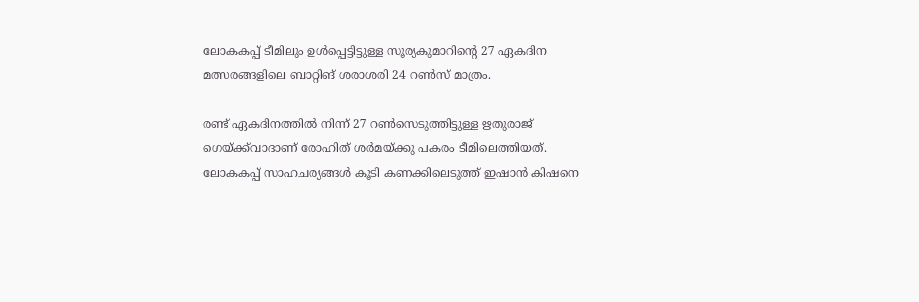ലോകകപ്പ് ടീമിലും ഉൾപ്പെട്ടിട്ടുള്ള സൂര്യകുമാറിന്‍റെ 27 ഏകദിന മത്സരങ്ങളിലെ ബാറ്റിങ് ശരാശരി 24 റൺസ് മാത്രം.

രണ്ട് ഏകദിനത്തിൽ നിന്ന് 27 റൺസെടുത്തിട്ടുള്ള ഋതുരാജ് ഗെയ്ക്ക്‌വാദാണ് രോഹിത് ശർമയ്ക്കു പകരം ടീമിലെത്തിയത്. ലോകകപ്പ് സാഹചര്യങ്ങൾ കൂടി കണക്കിലെടുത്ത് ഇഷാൻ കിഷനെ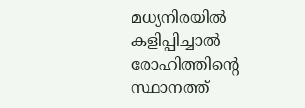മധ്യനിരയിൽ കളിപ്പിച്ചാൽ രോഹിത്തിന്‍റെ സ്ഥാനത്ത്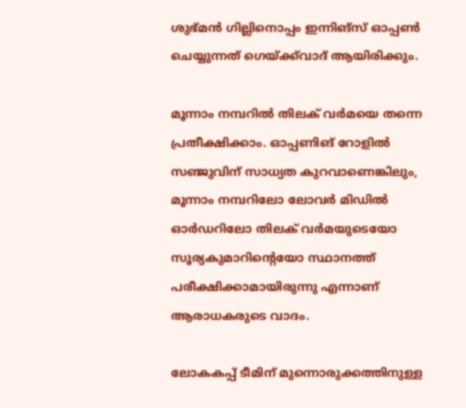ശുഭ്മൻ ഗില്ലിനൊപ്പം ഇന്നിങ്സ് ഓപ്പൺ ചെയ്യുന്നത് ഗെയ്ക്ക്‌വാദ് ആയിരിക്കും.

മൂന്നാം നമ്പറിൽ തിലക് വർമയെ തന്നെ പ്രതീക്ഷിക്കാം. ഓപ്പണിങ് റോളിൽ സഞ്ജുവിന് സാധ്യത കുറവാണെങ്കിലും, മൂന്നാം നമ്പറിലോ ലോവർ മിഡിൽ ഓർഡറിലോ തിലക് വർമയുടെയോ സൂര്യകുമാറിന്‍റെയോ സ്ഥാനത്ത് പരീക്ഷിക്കാമായിരുന്നു എന്നാണ് ആരാധകരുടെ വാദം.

ലോകകപ്പ് ടീമിന് മുന്നൊരുക്കത്തിനുള്ള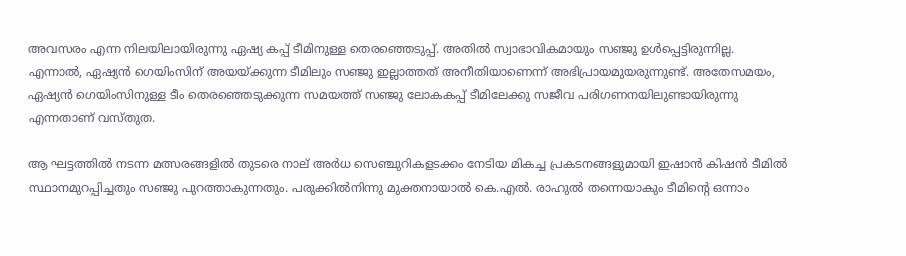അവസരം എന്ന നിലയിലായിരുന്നു ഏഷ്യ കപ്പ് ടീമിനുള്ള തെരഞ്ഞെടുപ്പ്. അതിൽ സ്വാഭാവികമായും സഞ്ജു ഉൾപ്പെട്ടിരുന്നില്ല. എന്നാൽ, ഏഷ്യൻ ഗെയിംസിന് അയയ്ക്കുന്ന ടീമിലും സഞ്ജു ഇല്ലാത്തത് അനീതിയാണെന്ന് അഭിപ്രായമുയരുന്നുണ്ട്. അതേസമയം, ഏഷ്യൻ ഗെയിംസിനുള്ള ടീം തെരഞ്ഞെടുക്കുന്ന സമയത്ത് സഞ്ജു ലോകകപ്പ് ടീമിലേക്കു സജീവ പരിഗണനയിലുണ്ടായിരുന്നു എന്നതാണ് വസ്തുത.

ആ ഘട്ടത്തിൽ നടന്ന മത്സരങ്ങളിൽ തുടരെ നാല് അർധ സെഞ്ചുറികളടക്കം നേടിയ മികച്ച പ്രകടനങ്ങളുമായി ഇഷാൻ കിഷൻ ടീമിൽ സ്ഥാനമുറപ്പിച്ചതും സഞ്ജു പുറത്താകുന്നതും. പരുക്കിൽനിന്നു മുക്തനായാൽ കെ.എൽ. രാഹുൽ തന്നെയാകും ടീമിന്‍റെ ഒന്നാം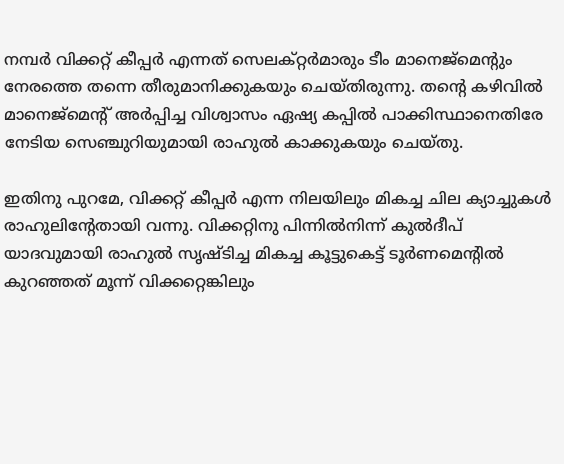നമ്പർ വിക്കറ്റ് കീപ്പർ എന്നത് സെലക്റ്റർമാരും ടീം മാനെജ്മെന്‍റും നേരത്തെ തന്നെ തീരുമാനിക്കുകയും ചെയ്തിരുന്നു. തന്‍റെ കഴിവിൽ മാനെജ്മെന്‍റ് അർപ്പിച്ച വിശ്വാസം ഏഷ്യ കപ്പിൽ പാക്കിസ്ഥാനെതിരേ നേടിയ സെഞ്ചുറിയുമായി രാഹുൽ കാക്കുകയും ചെയ്തു.

ഇതിനു പുറമേ, വിക്കറ്റ് കീപ്പർ എന്ന നിലയിലും മികച്ച ചില ക്യാച്ചുകൾ രാഹുലിന്‍റേതായി വന്നു. വിക്കറ്റിനു പിന്നിൽനിന്ന് കുൽദീപ് യാദവുമായി രാഹുൽ സൃഷ്ടിച്ച മികച്ച കൂട്ടുകെട്ട് ടൂർണമെന്‍റിൽ കുറഞ്ഞത് മൂന്ന് വിക്കറ്റെങ്കിലും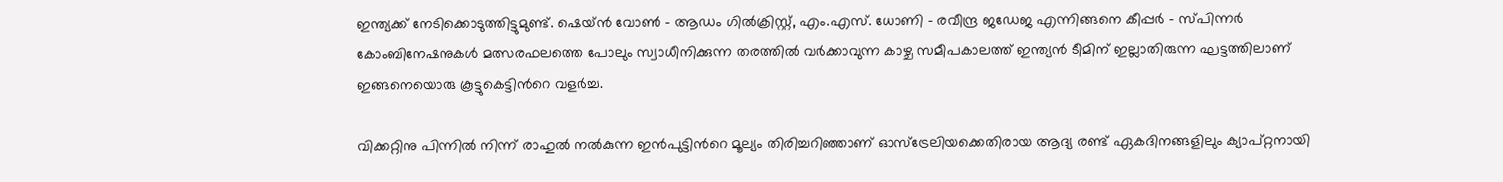ഇന്ത്യക്ക് നേടിക്കൊടുത്തിട്ടുമുണ്ട്. ഷെയ്ൻ വോൺ - ആഡം ഗിൽക്രിസ്റ്റ്, എം.എസ്. ധോണി - രവീന്ദ്ര ജഡേജ എന്നിങ്ങനെ കീപ്പർ - സ്പിന്നർ കോംബിനേഷനുകൾ മത്സരഫലത്തെ പോലും സ്വാധീനിക്കുന്ന തരത്തിൽ വർക്കാവുന്ന കാഴ്ച സമീപകാലത്ത് ഇന്ത്യൻ ടീമിന് ഇല്ലാതിരുന്ന ഘട്ടത്തിലാണ് ഇങ്ങനെയൊരു കൂട്ടുകെട്ടിന്‍റെ വളർച്ച.

വിക്കറ്റിനു പിന്നിൽ നിന്ന് രാഹുൽ നൽകുന്ന ഇൻപുട്ടിന്‍റെ മൂല്യം തിരിച്ചറിഞ്ഞാണ് ഓസ്ട്രേലിയക്കെതിരായ ആദ്യ രണ്ട് ഏകദിനങ്ങളിലും ക്യാപ്റ്റനായി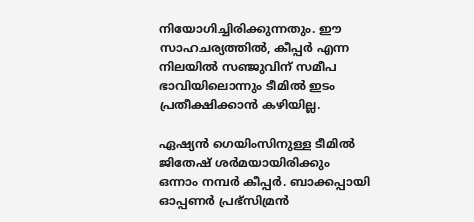നിയോഗിച്ചിരിക്കുന്നതും. ഈ സാഹചര്യത്തിൽ, കീപ്പർ എന്ന നിലയിൽ സഞ്ജുവിന് സമീപ ഭാവിയിലൊന്നും ടീമിൽ ഇടം പ്രതീക്ഷിക്കാൻ കഴിയില്ല.

ഏഷ്യൻ ഗെയിംസിനുള്ള ടീമിൽ ജിതേഷ് ശർമയായിരിക്കും ഒന്നാം നമ്പർ കീപ്പർ. ബാക്കപ്പായി ഓപ്പണർ പ്രഭ്സിമ്രൻ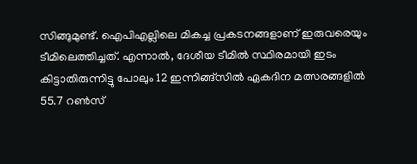സിങ്ങുമുണ്ട്. ഐപിഎല്ലിലെ മികച്ച പ്രകടനങ്ങളാണ് ഇരുവരെയും ടീമിലെത്തിച്ചത്. എന്നാൽ, ദേശീയ ടീമിൽ സ്ഥിരമായി ഇടം കിട്ടാതിരുന്നിട്ടു പോലും 12 ഇന്നിങ്ങ്സിൽ ഏകദിന മത്സരങ്ങളിൽ 55.7 റൺസ്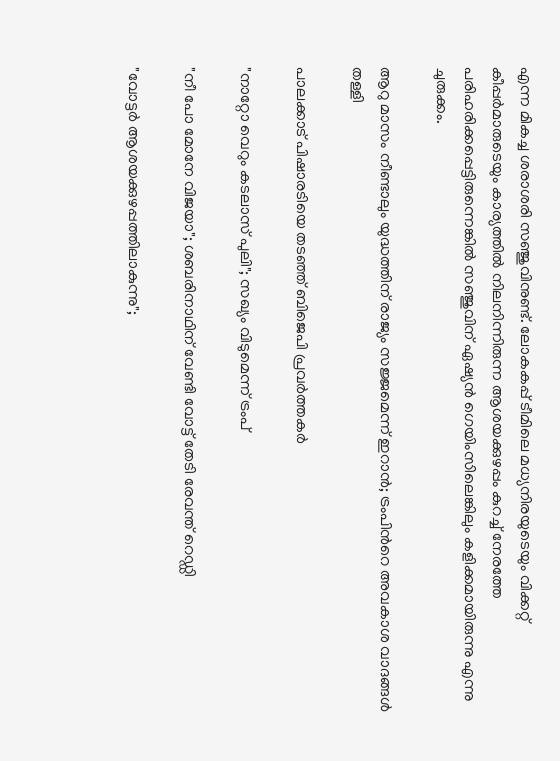എന്ന മികച്ച ശരാശരി സഞ്ജുവിനുണ്ട്. ലോകകപ്പ് ടീമിലെ മധ്യനിരയുടെയും വിക്കറ്റ് കീപ്പർമാരുടെയും കാര്യത്തിൽ നിലനിന്നിരുന്ന ആശയക്കുഴപ്പം കുറച്ച് നേരത്തേ പരിഹരിക്കപ്പെട്ടിരുന്നെങ്കിൽ സഞ്ജുവിന് ഏഷ്യൻ ഗെയിംസിലെങ്കിലും കളിക്കമായിരുന്നു എന്നു ചുരുക്കം.

ആറു മാസം നീണ്ടാലും യുദ്ധത്തിന് രാജ്യം സജ്ജമെന്ന് ഇറാൻ; ട്രംപിന്‍റെ അവകാശ വാദങ്ങൾ തള്ളി

പാലക്കാട് പിഷാരടിയെ തടഞ്ഞ് ബിജെപി പ്രവർത്തകർ

"നാറ്റോ വെറും കടലാസ് പുലി"; സഖ്യം വിടുമെന്ന് ട്രംപ്

"നീ പോ മോനേ‌ വിജയാ"; ശബരിനാഥിന് വേണ്ടി വോട്ട് തേടി രേവന്ത് റെഡ്ഡി

"വോട്ടര്‍ ആശയക്കുഴപ്പത്തിലാകുന്നു";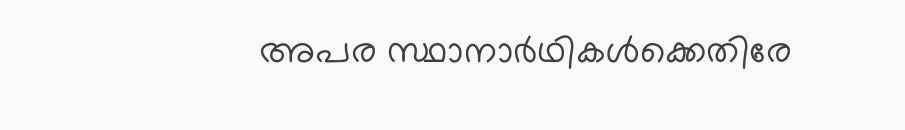അപര സ്ഥാനാർഥികള്‍ക്കെതിരേ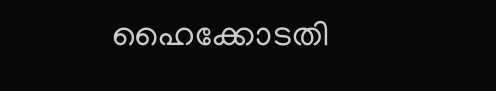ഹൈക്കോടതി